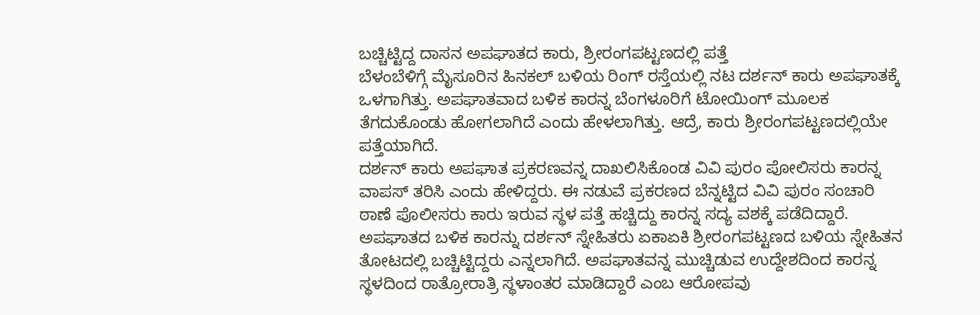ಬಚ್ಚಿಟ್ಟಿದ್ದ ದಾಸನ ಅಪಘಾತದ ಕಾರು, ಶ್ರೀರಂಗಪಟ್ಟಣದಲ್ಲಿ ಪತ್ತೆ
ಬೆಳಂಬೆಳಿಗ್ಗೆ ಮೈಸೂರಿನ ಹಿನಕಲ್ ಬಳಿಯ ರಿಂಗ್ ರಸ್ತೆಯಲ್ಲಿ ನಟ ದರ್ಶನ್ ಕಾರು ಅಪಘಾತಕ್ಕೆ ಒಳಗಾಗಿತ್ತು. ಅಪಘಾತವಾದ ಬಳಿಕ ಕಾರನ್ನ ಬೆಂಗಳೂರಿಗೆ ಟೋಯಿಂಗ್ ಮೂಲಕ ತೆಗದುಕೊಂಡು ಹೋಗಲಾಗಿದೆ ಎಂದು ಹೇಳಲಾಗಿತ್ತು. ಆದ್ರೆ, ಕಾರು ಶ್ರೀರಂಗಪಟ್ಟಣದಲ್ಲಿಯೇ ಪತ್ತೆಯಾಗಿದೆ.
ದರ್ಶನ್ ಕಾರು ಅಪಘಾತ ಪ್ರಕರಣವನ್ನ ದಾಖಲಿಸಿಕೊಂಡ ವಿವಿ ಪುರಂ ಪೋಲಿಸರು ಕಾರನ್ನ ವಾಪಸ್ ತರಿಸಿ ಎಂದು ಹೇಳಿದ್ದರು. ಈ ನಡುವೆ ಪ್ರಕರಣದ ಬೆನ್ನಟ್ಟಿದ ವಿವಿ ಪುರಂ ಸಂಚಾರಿ ಠಾಣೆ ಪೊಲೀಸರು ಕಾರು ಇರುವ ಸ್ಥಳ ಪತ್ತೆ ಹಚ್ಚಿದ್ದು ಕಾರನ್ನ ಸದ್ಯ ವಶಕ್ಕೆ ಪಡೆದಿದ್ದಾರೆ.
ಅಪಘಾತದ ಬಳಿಕ ಕಾರನ್ನು ದರ್ಶನ್ ಸ್ನೇಹಿತರು ಏಕಾಏಕಿ ಶ್ರೀರಂಗಪಟ್ಟಣದ ಬಳಿಯ ಸ್ನೇಹಿತನ ತೋಟದಲ್ಲಿ ಬಚ್ಚಿಟ್ಟಿದ್ದರು ಎನ್ನಲಾಗಿದೆ. ಅಪಘಾತವನ್ನ ಮುಚ್ಚಿಡುವ ಉದ್ದೇಶದಿಂದ ಕಾರನ್ನ ಸ್ಥಳದಿಂದ ರಾತ್ರೋರಾತ್ರಿ ಸ್ಥಳಾಂತರ ಮಾಡಿದ್ದಾರೆ ಎಂಬ ಆರೋಪವು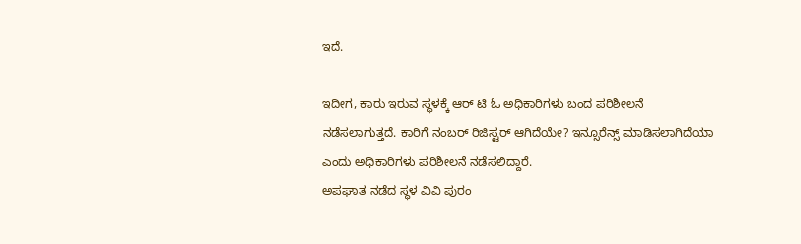ಇದೆ.

ಇದೀಗ, ಕಾರು ಇರುವ ಸ್ಥಳಕ್ಕೆ ಆರ್ ಟಿ ಓ ಅಧಿಕಾರಿಗಳು ಬಂದ ಪರಿಶೀಲನೆ ನಡೆಸಲಾಗುತ್ತದೆ. ಕಾರಿಗೆ ನಂಬರ್ ರಿಜಿಸ್ಟರ್ ಆಗಿದೆಯೇ? ಇನ್ಸೂರೆನ್ಸ್ ಮಾಡಿಸಲಾಗಿದೆಯಾ ಎಂದು ಅಧಿಕಾರಿಗಳು ಪರಿಶೀಲನೆ ನಡೆಸಲಿದ್ದಾರೆ.
ಅಪಘಾತ ನಡೆದ ಸ್ಥಳ ವಿವಿ ಪುರಂ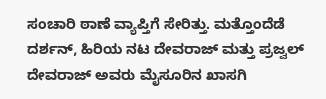ಸಂಚಾರಿ ಠಾಣೆ ವ್ಯಾಪ್ತಿಗೆ ಸೇರಿತ್ತು. ಮತ್ತೊಂದೆಡೆ ದರ್ಶನ್, ಹಿರಿಯ ನಟ ದೇವರಾಜ್ ಮತ್ತು ಪ್ರಜ್ವಲ್ ದೇವರಾಜ್ ಅವರು ಮೈಸೂರಿನ ಖಾಸಗಿ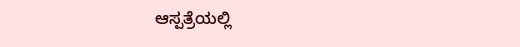ಆಸ್ಪತ್ರೆಯಲ್ಲಿ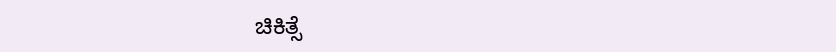ಚಿಕಿತ್ಸೆ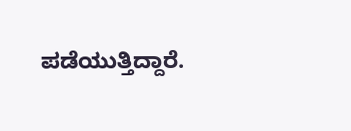ಪಡೆಯುತ್ತಿದ್ದಾರೆ.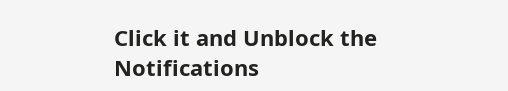Click it and Unblock the Notifications